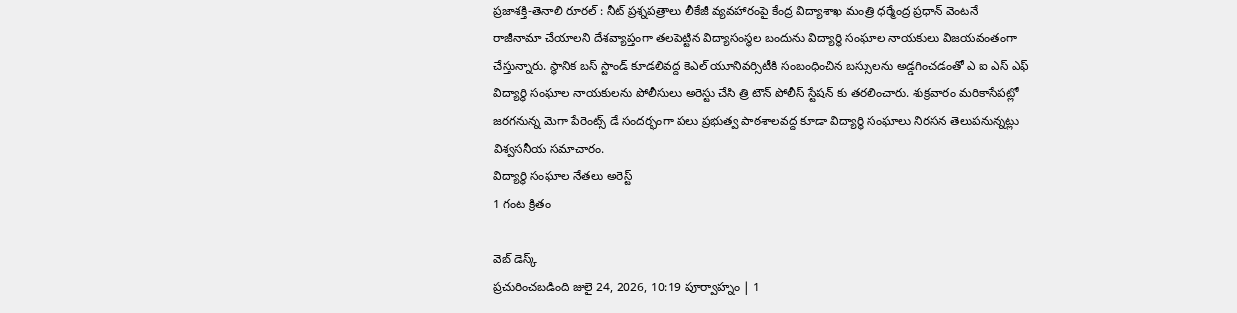ప్రజాశక్తి-తెనాలి రూరల్ : నీట్ ప్రశ్నపత్రాలు లీకేజీ వ్యవహారంపై కేంద్ర విద్యాశాఖ మంత్రి ధర్మేంద్ర ప్రధాన్ వెంటనే రాజీనామా చేయాలని దేశవ్యాప్తంగా తలపెట్టిన విద్యాసంస్థల బందును విద్యార్థి సంఘాల నాయకులు విజయవంతంగా చేస్తున్నారు. స్థానిక బస్ స్టాండ్ కూడలివద్ద కెఎల్ యూనివర్సిటీకి సంబంధించిన బస్సులను అడ్డగించడంతో ఎ ఐ ఎస్ ఎఫ్ విద్యార్థి సంఘాల నాయకులను పోలీసులు అరెస్టు చేసి త్రి టౌన్ పోలీస్ స్టేషన్ కు తరలించారు. శుక్రవారం మరికాసేపట్లో జరగనున్న మెగా పేరెంట్స్ డే సందర్భంగా పలు ప్రభుత్వ పాఠశాలవద్ద కూడా విద్యార్థి సంఘాలు నిరసన తెలుపనున్నట్లు విశ్వసనీయ సమాచారం.
విద్యార్థి సంఘాల నేతలు అరెస్ట్
1 గంట క్రితం

వెబ్ డెస్క్
ప్రచురించబడింది జులై 24, 2026, 10:19 పూర్వాహ్నం | 1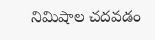నిమిషాల చదవడం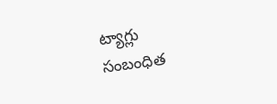ట్యాగ్లు
సంబంధిత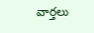వార్తలు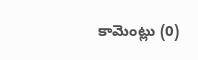కామెంట్లు (0)